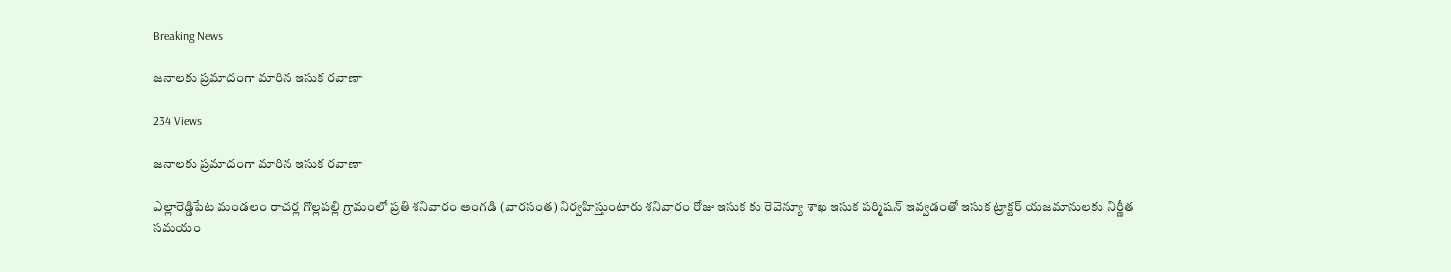Breaking News

జనాలకు ప్రమాదంగా మారిన ఇసుక రవాణా

234 Views

జనాలకు ప్రమాదంగా మారిన ఇసుక రవాణా

ఎల్లారెడ్డిపేట మండలం రాచర్ల గొల్లపల్లి గ్రామంలో ప్రతి శనివారం అంగడి (వారసంత) నిర్వహిస్తుంటారు శనివారం రోజు ఇసుక కు రెవెన్యూ శాఖ ఇసుక పర్మిషన్ ఇవ్వడంతో ఇసుక ట్రాక్టర్ యజమానులకు నిర్ణీత సమయం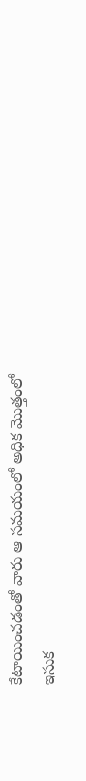కేటాయించడంతో వారు ఆ సమయంలో అధిక మొత్తంలో ఇసుక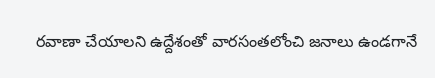రవాణా చేయాలని ఉద్దేశంతో వారసంతలోంచి జనాలు ఉండగానే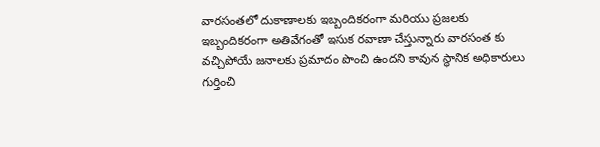వారసంతలో దుకాణాలకు ఇబ్బందికరంగా మరియు ప్రజలకు ఇబ్బందికరంగా అతివేగంతో ఇసుక రవాణా చేస్తున్నారు వారసంత కు వచ్చిపోయే జనాలకు ప్రమాదం పొంచి ఉందని కావున స్థానిక అధికారులు గుర్తించి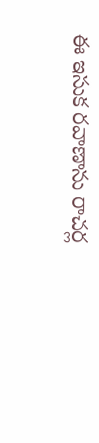ఈ ఇసుక రవాణాను రాచర్ల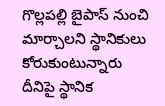గొల్లపల్లి బైపాస్ నుంచి మార్చాలని స్థానికులు కోరుకుంటున్నారు దీనిపై స్థానిక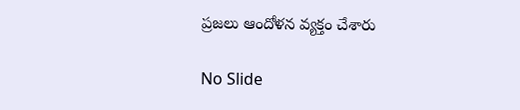ప్రజలు ఆందోళన వ్యక్తం చేశారు

No Slide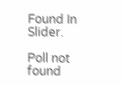Found In Slider.

Poll not found